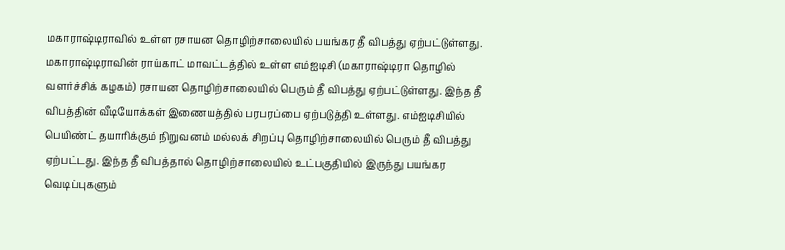மகாராஷ்டிராவில் உள்ள ரசாயன தொழிற்சாலையில் பயங்கர தீ விபத்து ஏற்பட்டுள்ளது.
மகாராஷ்டிராவின் ராய்காட் மாவட்டத்தில் உள்ள எம்ஐடிசி (மகாராஷ்டிரா தொழில் வளர்ச்சிக் கழகம்) ரசாயன தொழிற்சாலையில் பெரும் தீ விபத்து ஏற்பட்டுள்ளது. இந்த தீ விபத்தின் வீடியோக்கள் இணையத்தில் பரபரப்பை ஏற்படுத்தி உள்ளது. எம்ஐடிசியில் பெயிண்ட் தயாரிக்கும் நிறுவனம் மல்லக் சிறப்பு தொழிற்சாலையில் பெரும் தீ விபத்து ஏற்பட்டது. இந்த தீ விபத்தால் தொழிற்சாலையில் உட்பகுதியில் இருந்து பயங்கர வெடிப்புகளும்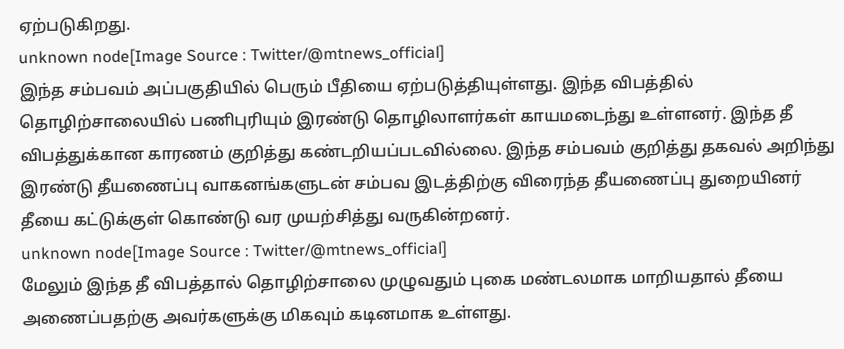ஏற்படுகிறது.
unknown node[Image Source : Twitter/@mtnews_official]
இந்த சம்பவம் அப்பகுதியில் பெரும் பீதியை ஏற்படுத்தியுள்ளது. இந்த விபத்தில் தொழிற்சாலையில் பணிபுரியும் இரண்டு தொழிலாளர்கள் காயமடைந்து உள்ளனர். இந்த தீ விபத்துக்கான காரணம் குறித்து கண்டறியப்படவில்லை. இந்த சம்பவம் குறித்து தகவல் அறிந்து இரண்டு தீயணைப்பு வாகனங்களுடன் சம்பவ இடத்திற்கு விரைந்த தீயணைப்பு துறையினர் தீயை கட்டுக்குள் கொண்டு வர முயற்சித்து வருகின்றனர்.
unknown node[Image Source : Twitter/@mtnews_official]
மேலும் இந்த தீ விபத்தால் தொழிற்சாலை முழுவதும் புகை மண்டலமாக மாறியதால் தீயை அணைப்பதற்கு அவர்களுக்கு மிகவும் கடினமாக உள்ளது.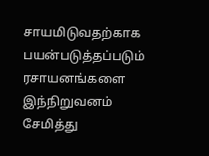சாயமிடுவதற்காக பயன்படுத்தப்படும் ரசாயனங்களை இந்நிறுவனம் சேமித்து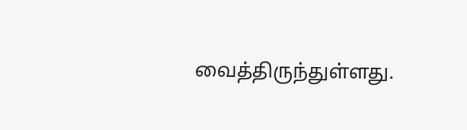வைத்திருந்துள்ளது.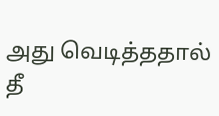அது வெடித்ததால் தீ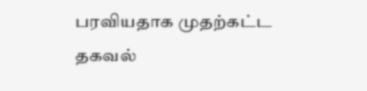பரவியதாக முதற்கட்ட தகவல்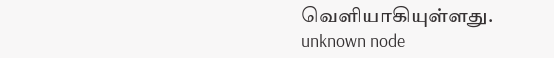வெளியாகியுள்ளது.
unknown node